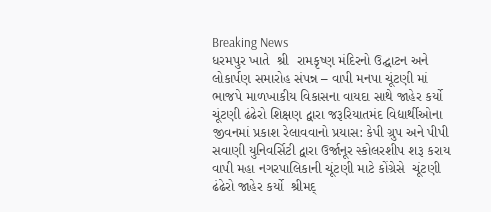Breaking News
ધરમપુર ખાતે  શ્રી  રામકૃષ્ણ મંદિરનો ઉદ્ઘાટન અને લોકાર્પણ સમારોહ સંપન્ન – વાપી મનપા ચૂંટણી માં ભાજપે માળખાકીય વિકાસના વાયદા સાથે જાહેર કર્યો ચૂંટણી ઢંઢેરો શિક્ષણ દ્વારા જરૂરિયાતમંદ વિદ્યાર્થીઓના જીવનમાં પ્રકાશ રેલાવવાનો પ્રયાસ: કેપી ગ્રુપ અને પીપી સવાણી યુનિવર્સિટી દ્વારા ઉર્જાનૂર સ્કોલરશીપ શરૂ કરાય વાપી મહા નગરપાલિકાની ચૂંટણી માટે કોંગ્રેસે  ચૂંટણી ઢંઢેરો જાહેર કર્યો  શ્રીમદ્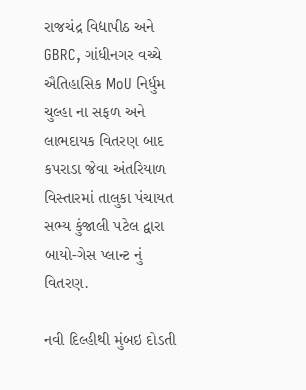રાજચંદ્ર વિદ્યાપીઠ અને GBRC, ગાંધીનગર વચ્ચે ઐતિહાસિક MoU નિર્ધુમ ચુલ્હા ના સફળ અને લાભદાયક વિતરણ બાદ કપરાડા જેવા અંતરિયાળ વિસ્તારમાં તાલુકા પંચાયત સભ્ય કુંજાલી પટેલ દ્વારા બાયો-ગેસ પ્લાન્ટ નું વિતરણ.

નવી દિલ્હીથી મુંબઇ દોડતી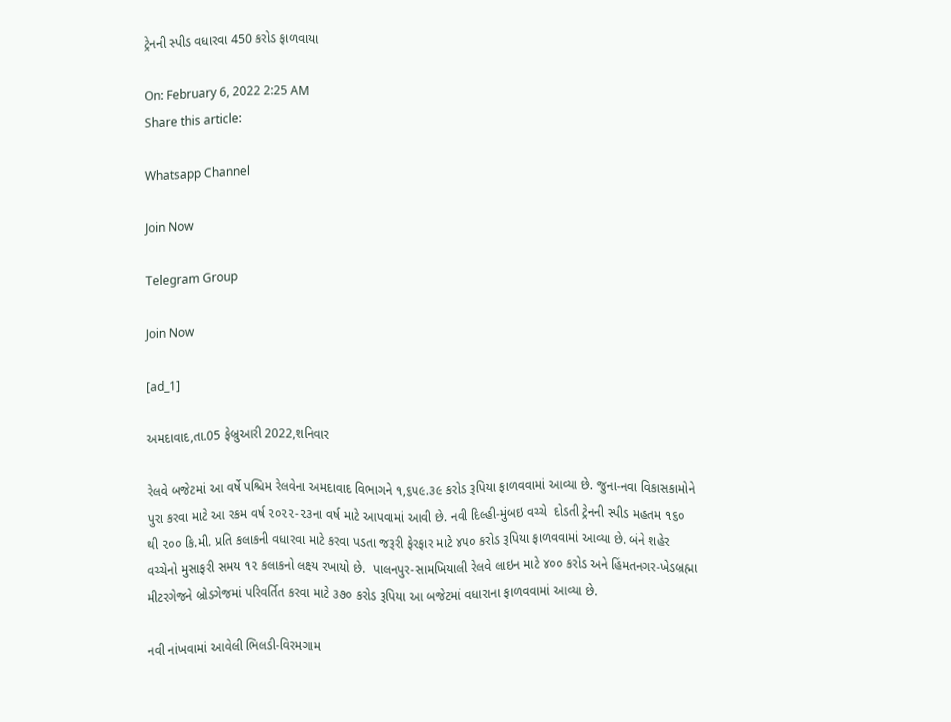ટ્રેનની સ્પીડ વધારવા 450 કરોડ ફાળવાયા

On: February 6, 2022 2:25 AM
Share this article:

Whatsapp Channel

Join Now

Telegram Group

Join Now

[ad_1]

અમદાવાદ,તા.05 ફેબ્રુઆરી 2022,શનિવાર

રેલવે બજેટમાં આ વર્ષે પશ્ચિમ રેલવેના અમદાવાદ વિભાગને ૧,૬૫૯.૩૯ કરોડ રૂપિયા ફાળવવામાં આવ્યા છે. જુના-નવા વિકાસકામોને પુરા કરવા માટે આ રકમ વર્ષ ૨૦૨૨-૨૩ના વર્ષ માટે આપવામાં આવી છે. નવી દિલ્હી-મુંબઇ વચ્ચે  દોડતી ટ્રેનની સ્પીડ મહતમ ૧૬૦ થી ૨૦૦ કિ.મી. પ્રતિ કલાકની વધારવા માટે કરવા પડતા જરૂરી ફેરફાર માટે ૪૫૦ કરોડ રૂપિયા ફાળવવામાં આવ્યા છે. બંને શહેર વચ્ચેનો મુસાફરી સમય ૧૨ કલાકનો લક્ષ્ય રખાયો છે.  પાલનપુર-સામખિયાલી રેલવે લાઇન માટે ૪૦૦ કરોડ અને હિંમતનગર-ખેડબ્રહ્મા મીટરગેજને બ્રોડગેજમાં પરિવર્તિત કરવા માટે ૩૭૦ કરોડ રૂપિયા આ બજેટમાં વધારાના ફાળવવામાં આવ્યા છે.

નવી નાંખવામાં આવેલી ભિલડી-વિરમગામ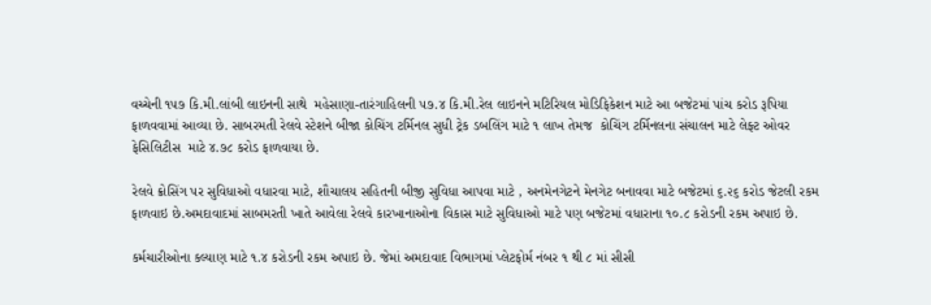વચ્ચેની ૧૫૭ કિ.મી.લાંબી લાઇનની સાથે  મહેસાણા-તારંગાહિલની ૫૭.૪ કિ.મી.રેલ લાઇનને મટિરિયલ મોડિફિકેશન માટે આ બજેટમાં પાંચ કરોડ રૂપિયા ફાળવવામાં આવ્યા છે. સાબરમતી રેલવે સ્ટેશને બીજા કોચિંગ ટર્મિનલ સુધી ટ્રેક ડબલિંગ માટે ૧ લાખ તેમજ  કોચિંગ ટર્મિનલના સંચાલન માટે લેફ્ટ ઓવર ફેસિલિટીસ  માટે ૪.૭૮ કરોડ ફાળવાયા છે.

રેલવે ક્રોસિંગ પર સુવિધાઓ વધારવા માટે, શૌચાલય સહિતની બીજી સુવિધા આપવા માટે , અનમેનગેટને મેનગેટ બનાવવા માટે બજેટમાં ૬.૨૬ કરોડ જેટલી રકમ ફાળવાઇ છે.અમદાવાદમાં સાબમરતી ખાતે આવેલા રેલવે કારખાનાઓના વિકાસ માટે સુવિધાઓ માટે પણ બજેટમાં વધારાના ૧૦.૮ કરોડની રકમ અપાઇ છે.

કર્મચારીઓના કલ્યાણ માટે ૧.૪ કરોડની રકમ અપાઇ છે. જેમાં અમદાવાદ વિભાગમાં પ્લેટફોર્મ નંબર ૧ થી ૮ માં સીસી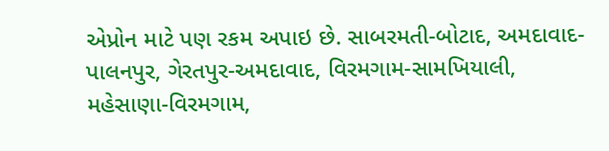એપ્રોન માટે પણ રકમ અપાઇ છે. સાબરમતી-બોટાદ, અમદાવાદ-પાલનપુર, ગેરતપુર-અમદાવાદ, વિરમગામ-સામખિયાલી, મહેસાણા-વિરમગામ,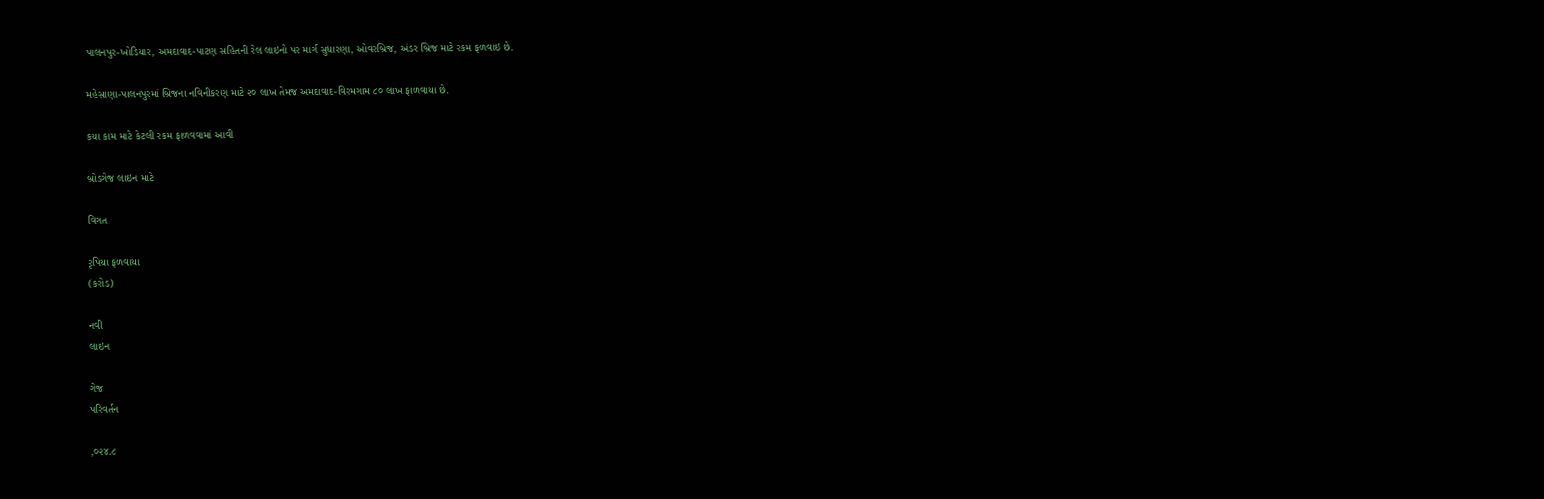પાલનપુર-ખોડિયાર, અમદાવાદ-પાટણ સહિતની રેલ લાઇનો પર માર્ગ સુધારણા, ઓવરબ્રિજ, અંડર બ્રિજ માટે રકમ ફળવાઇ છે.

મહેસાણા-પાલનપુરમાં બ્રિજના નવિનીકરણ માટે ૨૦ લાખ તેમજ અમદાવાદ-વિરમગામ ૮૦ લાખ ફાળવાયા છે.

કયા કામ માટે કેટલી રકમ ફાળવવામાં આવી

બ્રોડગેજ લાઇન માટે

વિગત

રૃપિયા ફળવાયા
(કરોડ)

નવી
લાઇન

ગેજ
પરિવર્તન

,૦૨૪.૮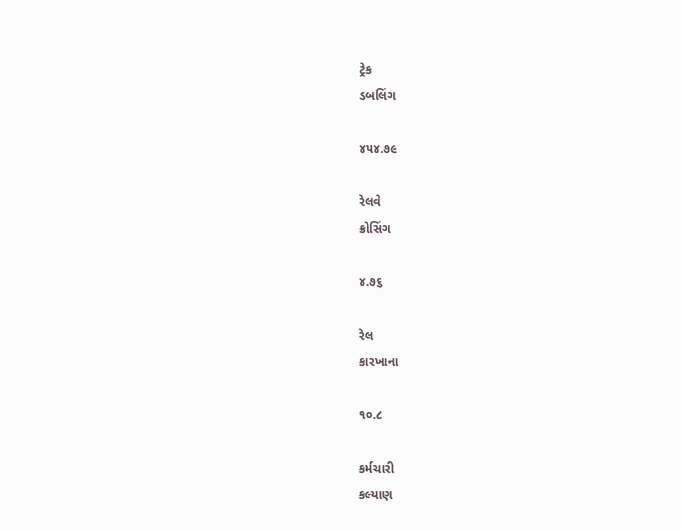ટ્રેક
ડબલિંગ

૪૫૪.૭૯

રેલવે
ક્રોસિંગ

૪.૭૬

રેલ
કારખાના

૧૦.૮

કર્મચારી
કલ્યાણ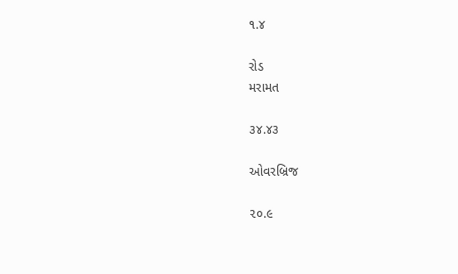૧.૪

રોડ
મરામત

૩૪.૪૩

ઓવરબ્રિજ

૨૦.૯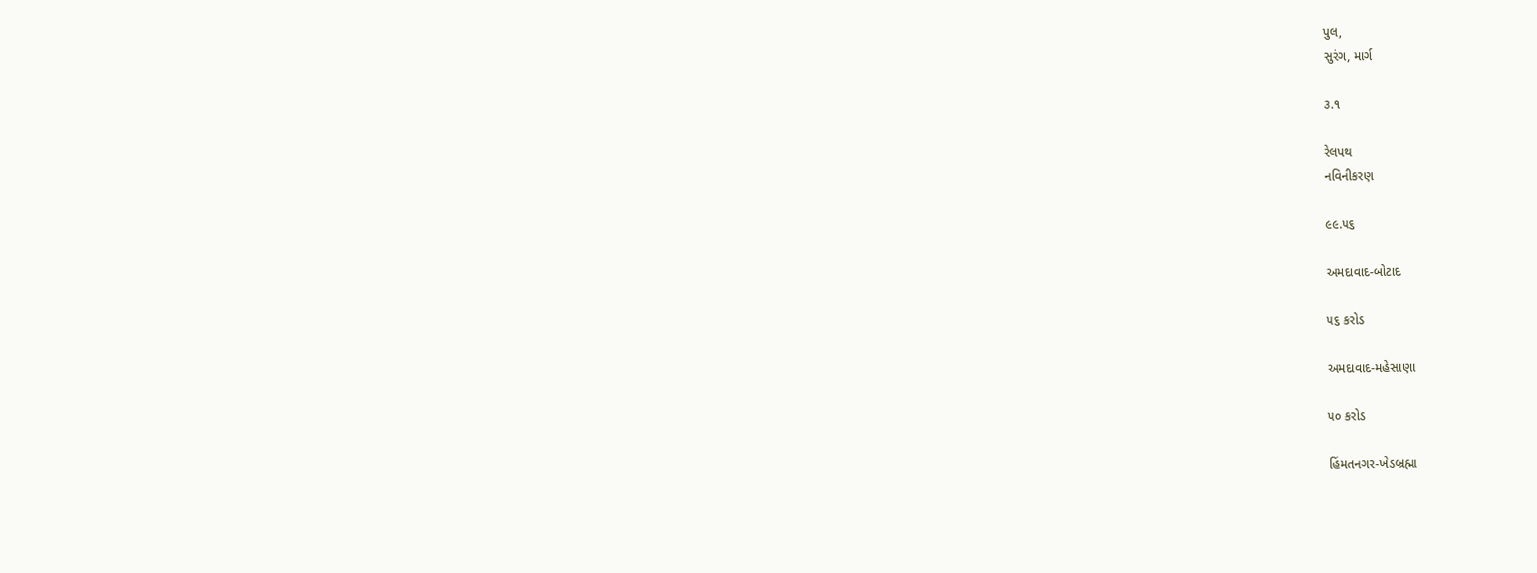પુલ,
સુરંગ, માર્ગ

૩.૧

રેલપથ
નવિનીકરણ

૯૯.૫૬

અમદાવાદ-બોટાદ

૫૬ કરોડ

અમદાવાદ-મહેસાણા

૫૦ કરોડ

હિંમતનગર-ખેડબ્રહ્મા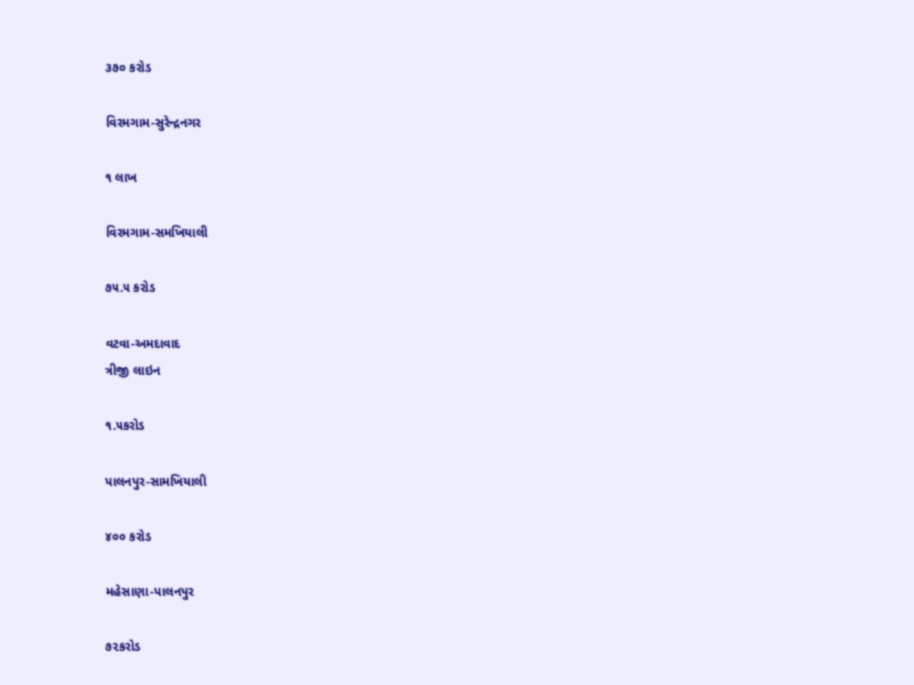૩૭૦ કરોડ

વિરમગામ-સુરેન્દ્રનગર

૧ લાખ

વિરમગામ-સમખિયાલી

૭૫.૫ કરોડ

વટવા-અમદાવાદ
ત્રીજી લાઇન

૧.૫કરોડ

પાલનપુર-સામખિયાલી

૪૦૦ કરોડ

મહેસાણા-પાલનપુર

૭૨કરોડ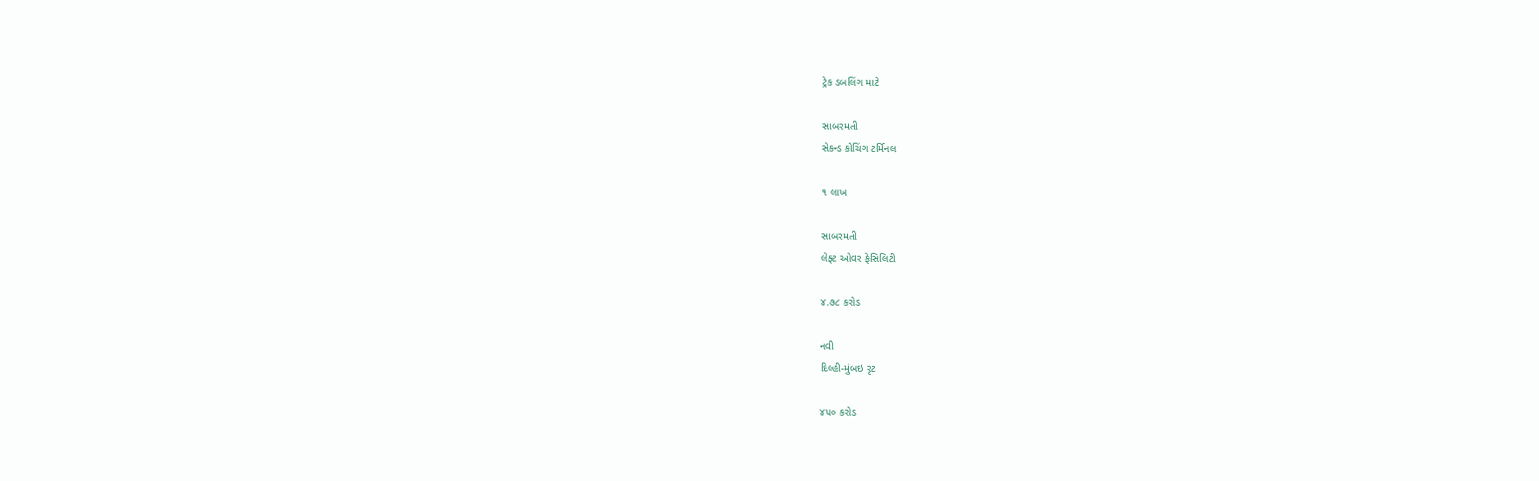ટ્રેક ડબલિંગ માટે

સાબરમતી
સેકન્ડ કોચિંગ ટર્મિનલ

૧ લાખ

સાબરમતી
લેફ્ટ ઓવર ફેસિલિટી

૪.૭૮ કરોડ

નવી
દિલ્હી-મુંબઇ રૃટ

૪૫૦ કરોડ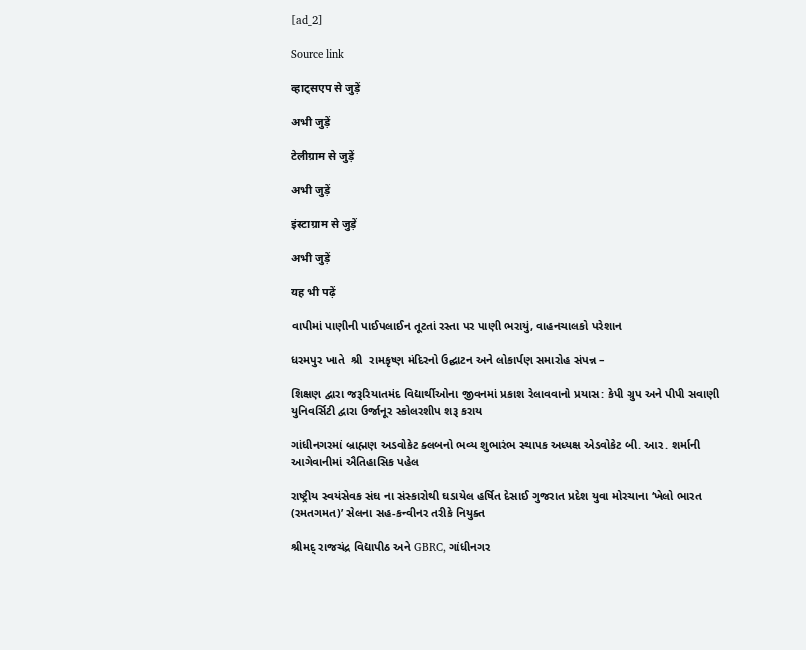[ad_2]

Source link

व्हाट्सएप से जुड़ें

अभी जुड़ें

टेलीग्राम से जुड़ें

अभी जुड़ें

इंस्टाग्राम से जुड़ें

अभी जुड़ें

यह भी पढ़ें

વાપીમાં પાણીની પાઈપલાઈન તૂટતાં રસ્તા પર પાણી ભરાયું, વાહનચાલકો પરેશાન

ધરમપુર ખાતે  શ્રી  રામકૃષ્ણ મંદિરનો ઉદ્ઘાટન અને લોકાર્પણ સમારોહ સંપન્ન –

શિક્ષણ દ્વારા જરૂરિયાતમંદ વિદ્યાર્થીઓના જીવનમાં પ્રકાશ રેલાવવાનો પ્રયાસ: કેપી ગ્રુપ અને પીપી સવાણી યુનિવર્સિટી દ્વારા ઉર્જાનૂર સ્કોલરશીપ શરૂ કરાય

ગાંધીનગરમાં બ્રાહ્મણ અડવોકેટ ક્લબનો ભવ્ય શુભારંભ સ્થાપક અધ્યક્ષ એડવોકેટ બી. આર. શર્માની આગેવાનીમાં ઐતિહાસિક પહેલ

રાષ્ટ્રીય સ્વયંસેવક સંઘ ના સંસ્કારોથી ઘડાયેલ હર્ષિત દેસાઈ ગુજરાત પ્રદેશ યુવા મોરચાના ‘ખેલો ભારત (રમતગમત)’ સેલના સહ-કન્વીનર તરીકે નિયુક્ત

શ્રીમદ્ રાજચંદ્ર વિદ્યાપીઠ અને GBRC, ગાંધીનગર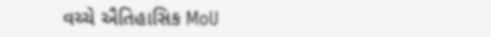વચ્ચે ઐતિહાસિક MoU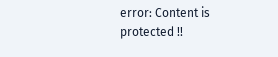error: Content is protected !!